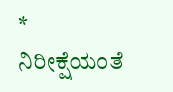* ನಿರೀಕ್ಷೆಯಂತೆ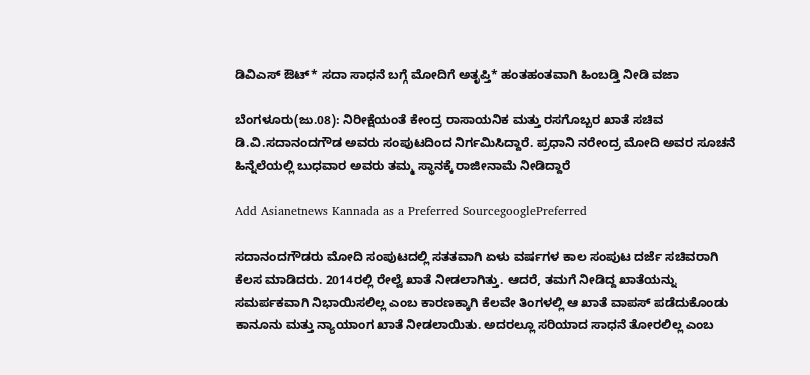ಡಿವಿಎಸ್‌ ಔಟ್‌* ಸದಾ ಸಾಧನೆ ಬಗ್ಗೆ ಮೋದಿಗೆ ಅತೃಪ್ತಿ* ಹಂತಹಂತವಾಗಿ ಹಿಂಬಡ್ತಿ ನೀಡಿ ವಜಾ

ಬೆಂಗಳೂರು(ಜು.08): ನಿರೀಕ್ಷೆಯಂತೆ ಕೇಂದ್ರ ರಾಸಾಯನಿಕ ಮತ್ತು ರಸಗೊಬ್ಬರ ಖಾತೆ ಸಚಿವ ಡಿ.ವಿ.ಸದಾನಂದಗೌಡ ಅವರು ಸಂಪುಟದಿಂದ ನಿರ್ಗಮಿಸಿದ್ದಾರೆ. ಪ್ರಧಾನಿ ನರೇಂದ್ರ ಮೋದಿ ಅವರ ಸೂಚನೆ ಹಿನ್ನೆಲೆಯಲ್ಲಿ ಬುಧವಾರ ಅವರು ತಮ್ಮ ಸ್ಥಾನಕ್ಕೆ ರಾಜೀನಾಮೆ ನೀಡಿದ್ದಾರೆ

Add Asianetnews Kannada as a Preferred SourcegooglePreferred

ಸದಾನಂದಗೌಡರು ಮೋದಿ ಸಂಪುಟದಲ್ಲಿ ಸತತವಾಗಿ ಏಳು ವರ್ಷಗಳ ಕಾಲ ಸಂಪುಟ ದರ್ಜೆ ಸಚಿವರಾಗಿ ಕೆಲಸ ಮಾಡಿದರು. 2014ರಲ್ಲಿ ರೇಲ್ವೆ ಖಾತೆ ನೀಡಲಾಗಿತ್ತು. ಆದರೆ, ತಮಗೆ ನೀಡಿದ್ದ ಖಾತೆಯನ್ನು ಸಮರ್ಪಕವಾಗಿ ನಿಭಾಯಿಸಲಿಲ್ಲ ಎಂಬ ಕಾರಣಕ್ಕಾಗಿ ಕೆಲವೇ ತಿಂಗಳಲ್ಲಿ ಆ ಖಾತೆ ವಾಪಸ್‌ ಪಡೆದುಕೊಂಡು ಕಾನೂನು ಮತ್ತು ನ್ಯಾಯಾಂಗ ಖಾತೆ ನೀಡಲಾಯಿತು. ಅದರಲ್ಲೂ ಸರಿಯಾದ ಸಾಧನೆ ತೋರಲಿಲ್ಲ ಎಂಬ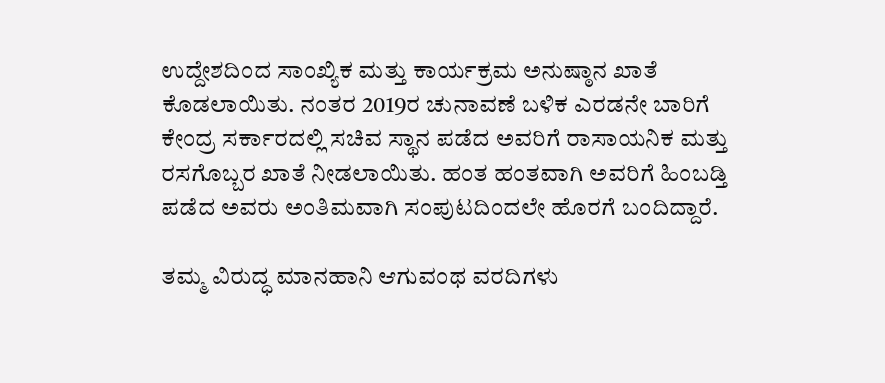ಉದ್ದೇಶದಿಂದ ಸಾಂಖ್ಯಿಕ ಮತ್ತು ಕಾರ್ಯಕ್ರಮ ಅನುಷ್ಠಾನ ಖಾತೆ ಕೊಡಲಾಯಿತು. ನಂತರ 2019ರ ಚುನಾವಣೆ ಬಳಿಕ ಎರಡನೇ ಬಾರಿಗೆ ಕೇಂದ್ರ ಸರ್ಕಾರದಲ್ಲಿ ಸಚಿವ ಸ್ಥಾನ ಪಡೆದ ಅವರಿಗೆ ರಾಸಾಯನಿಕ ಮತ್ತು ರಸಗೊಬ್ಬರ ಖಾತೆ ನೀಡಲಾಯಿತು. ಹಂತ ಹಂತವಾಗಿ ಅವರಿಗೆ ಹಿಂಬಡ್ತಿ ಪಡೆದ ಅವರು ಅಂತಿಮವಾಗಿ ಸಂಪುಟದಿಂದಲೇ ಹೊರಗೆ ಬಂದಿದ್ದಾರೆ.

ತಮ್ಮ ವಿರುದ್ಧ ಮಾನಹಾನಿ ಆಗುವಂಥ ವರದಿಗಳು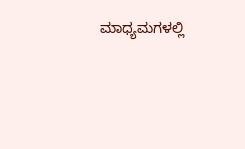ಮಾಧ್ಯಮಗಳಲ್ಲಿ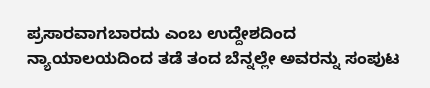ಪ್ರಸಾರವಾಗಬಾರದು ಎಂಬ ಉದ್ದೇಶದಿಂದ ನ್ಯಾಯಾಲಯದಿಂದ ತಡೆ ತಂದ ಬೆನ್ನಲ್ಲೇ ಅವರನ್ನು ಸಂಪುಟ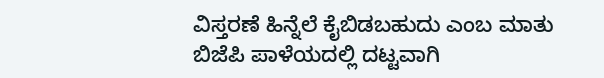ವಿಸ್ತರಣೆ ಹಿನ್ನೆಲೆ ಕೈಬಿಡಬಹುದು ಎಂಬ ಮಾತು ಬಿಜೆಪಿ ಪಾಳೆಯದಲ್ಲಿ ದಟ್ಟವಾಗಿ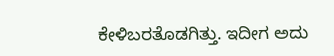ಕೇಳಿಬರತೊಡಗಿತ್ತು. ಇದೀಗ ಅದು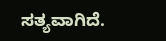ಸತ್ಯವಾಗಿದೆ.